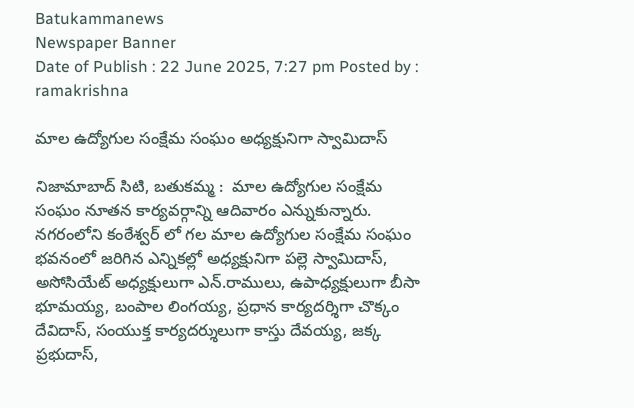Batukammanews
Newspaper Banner
Date of Publish : 22 June 2025, 7:27 pm Posted by : ramakrishna

మాల ఉద్యోగుల సంక్షేమ సంఘం అధ్యక్షునిగా స్వామిదాస్

నిజామాబాద్ సిటి, బతుకమ్మ :  మాల ఉద్యోగుల సంక్షేమ సంఘం నూతన కార్యవర్గాన్ని ఆదివారం ఎన్నుకున్నారు. నగరంలోని కంఠేశ్వర్ లో గల మాల ఉద్యోగుల సంక్షేమ సంఘం భవనంలో జరిగిన ఎన్నికల్లో అధ్యక్షునిగా పల్లె స్వామిదాస్, అసోసియేట్ అధ్యక్షులుగా ఎన్.రాములు, ఉపాధ్యక్షులుగా బీసా భూమయ్య, బంపాల లింగయ్య, ప్రధాన కార్యదర్శిగా చొక్కం దేవిదాస్, సంయుక్త కార్యదర్శులుగా కాస్తు దేవయ్య, జక్క ప్రభుదాస్,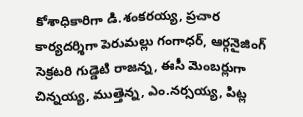కోశాధికారిగా డి.శంకరయ్య, ప్రచార కార్యదర్శిగా పెరుమల్లు గంగాధర్, ఆర్గనైజింగ్ సెక్రటరి గుడ్డెటి రాజన్న, ఈసీ మెంబర్లుగా చిన్నయ్య, ముత్తెన్న, ఎం.నర్సయ్య, పిట్ల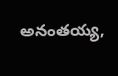అనంతయ్య,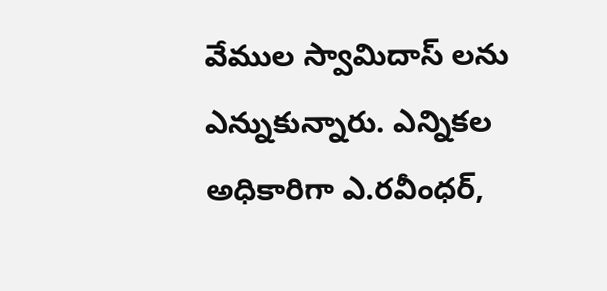వేముల స్వామిదాస్ లను ఎన్నుకున్నారు. ఎన్నికల అధికారిగా ఎ.రవీంధర్,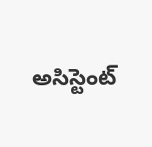అసిస్టెంట్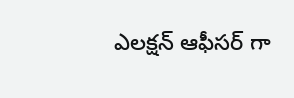ఎలక్షన్ ఆఫీసర్ గా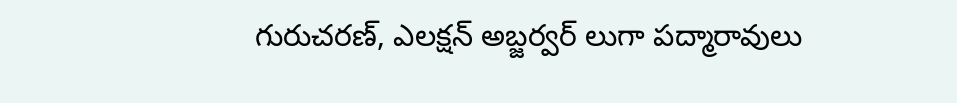గురుచరణ్, ఎలక్షన్ అబ్జర్వర్ లుగా పద్మారావులు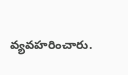వ్యవహరించారు.